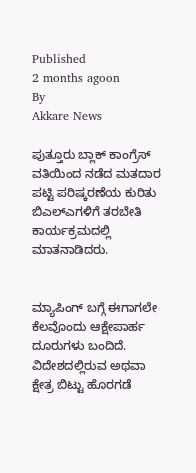Published
2 months agoon
By
Akkare News

ಪುತ್ತೂರು ಬ್ಲಾಕ್ ಕಾಂಗ್ರೆಸ್ ವತಿಯಿಂದ ನಡೆದ ಮತದಾರ ಪಟ್ಟಿ ಪರಿಷ್ಕರಣೆಯ ಕುರಿತು ಬಿಎಲ್ಎಗಳಿಗೆ ತರಬೇತಿ ಕಾರ್ಯಕ್ರಮದಲ್ಲಿ ಮಾತನಾಡಿದರು.


ಮ್ಯಾಪಿಂಗ್ ಬಗ್ಗೆ ಈಗಾಗಲೇ ಕೆಲವೊಂದು ಆಕ್ಷೇಪಾರ್ಹ ದೂರುಗಳು ಬಂದಿದೆ. ವಿದೇಶದಲ್ಲಿರುವ ಅಥವಾ ಕ್ಷೇತ್ರ ಬಿಟ್ಟು ಹೊರಗಡೆ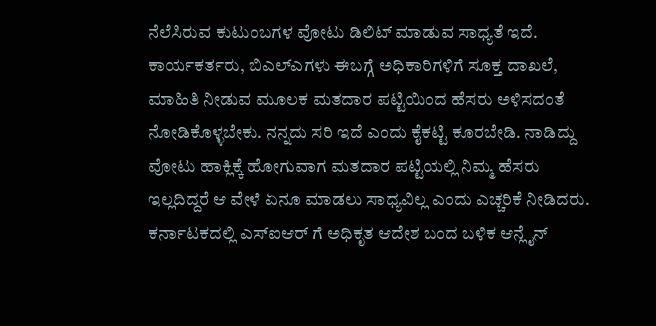ನೆಲೆಸಿರುವ ಕುಟುಂಬಗಳ ವೋಟು ಡಿಲಿಟ್ ಮಾಡುವ ಸಾಧ್ಯತೆ ಇದೆ. ಕಾರ್ಯಕರ್ತರು, ಬಿಎಲ್ಎಗಳು ಈಬಗ್ಗೆ ಅಧಿಕಾರಿಗಳಿಗೆ ಸೂಕ್ತ ದಾಖಲೆ, ಮಾಹಿತಿ ನೀಡುವ ಮೂಲಕ ಮತದಾರ ಪಟ್ಟಿಯಿಂದ ಹೆಸರು ಅಳಿಸದಂತೆ ನೋಡಿಕೊಳ್ಳಬೇಕು. ನನ್ನದು ಸರಿ ಇದೆ ಎಂದು ಕೈಕಟ್ಟಿ ಕೂರಬೇಡಿ. ನಾಡಿದ್ದು ವೋಟು ಹಾಕ್ಲಿಕ್ಕೆ ಹೋಗುವಾಗ ಮತದಾರ ಪಟ್ಟಿಯಲ್ಲಿ ನಿಮ್ಮ ಹೆಸರು ಇಲ್ಲದಿದ್ದರೆ ಆ ವೇಳೆ ಏನೂ ಮಾಡಲು ಸಾಧ್ಯವಿಲ್ಲ ಎಂದು ಎಚ್ಚರಿಕೆ ನೀಡಿದರು. ಕರ್ನಾಟಕದಲ್ಲಿ ಎಸ್ಐಆರ್ ಗೆ ಅಧಿಕೃತ ಆದೇಶ ಬಂದ ಬಳಿಕ ಆನ್ಲೈನ್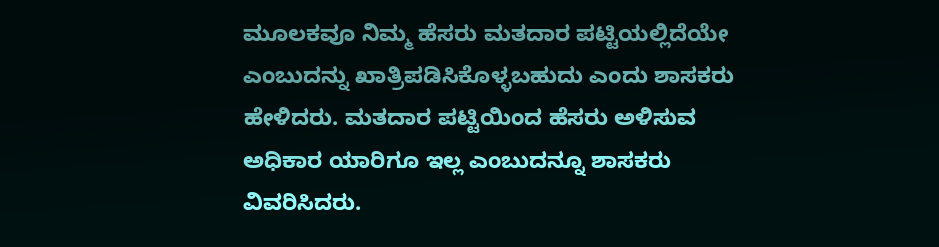ಮೂಲಕವೂ ನಿಮ್ಮ ಹೆಸರು ಮತದಾರ ಪಟ್ಟಿಯಲ್ಲಿದೆಯೇ ಎಂಬುದನ್ನು ಖಾತ್ರಿಪಡಿಸಿಕೊಳ್ಳಬಹುದು ಎಂದು ಶಾಸಕರು ಹೇಳಿದರು. ಮತದಾರ ಪಟ್ಟಿಯಿಂದ ಹೆಸರು ಅಳಿಸುವ ಅಧಿಕಾರ ಯಾರಿಗೂ ಇಲ್ಲ ಎಂಬುದನ್ನೂ ಶಾಸಕರು ವಿವರಿಸಿದರು.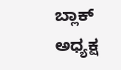ಬ್ಲಾಕ್ ಅಧ್ಯಕ್ಷ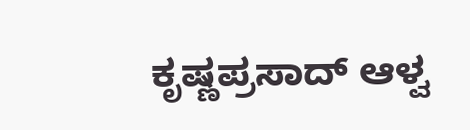ಕೃಷ್ಣಪ್ರಸಾದ್ ಆಳ್ವ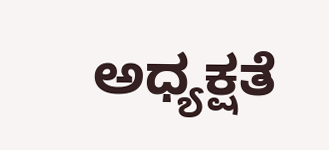ಅಧ್ಯಕ್ಷತೆ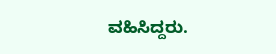ವಹಿಸಿದ್ದರು.